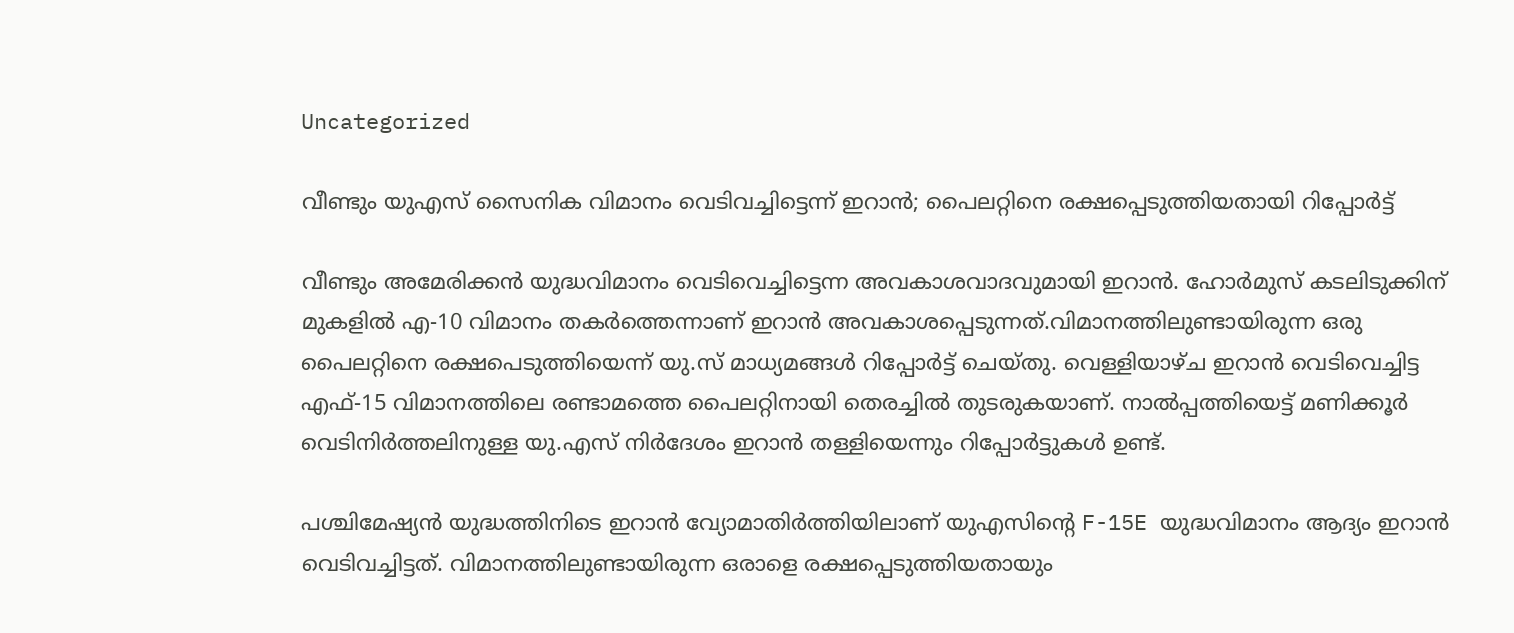Uncategorized

വീണ്ടും യുഎസ് സൈനിക വിമാനം വെടിവച്ചിട്ടെന്ന് ഇറാൻ; പൈലറ്റിനെ രക്ഷപ്പെടുത്തിയതായി റിപ്പോർട്ട്

വീണ്ടും അമേരിക്കൻ യുദ്ധവിമാനം വെടിവെച്ചിട്ടെന്ന അവകാശവാദവുമായി ഇറാൻ. ഹോർമുസ് കടലിടുക്കിന് മുകളിൽ എ-10 വിമാനം തകർത്തെന്നാണ് ഇറാൻ അവകാശപ്പെടുന്നത്.വിമാനത്തിലുണ്ടായിരുന്ന ഒരു പൈലറ്റിനെ രക്ഷപെടുത്തിയെന്ന് യു.സ് മാധ്യമങ്ങൾ റിപ്പോർട്ട് ചെയ്തു. വെള്ളിയാഴ്ച ഇറാൻ വെടിവെച്ചിട്ട എഫ്-15 വിമാനത്തിലെ രണ്ടാമത്തെ പൈലറ്റിനായി തെരച്ചിൽ തുടരുകയാണ്. നാൽപ്പത്തിയെട്ട് മണിക്കൂർ വെടിനിർത്തലിനുള്ള യു.എസ് നിർദേശം ഇറാൻ തള്ളിയെന്നും റിപ്പോർട്ടുകൾ ഉണ്ട്.

പശ്ചിമേഷ്യൻ യുദ്ധത്തിനിടെ ഇറാൻ വ്യോമാതിർത്തിയിലാണ് യുഎസിൻ്റെ F-15E യുദ്ധവിമാനം ആദ്യം ഇറാൻ വെടിവച്ചിട്ടത്. വിമാനത്തിലുണ്ടായിരുന്ന ഒരാളെ രക്ഷപ്പെടുത്തിയതായും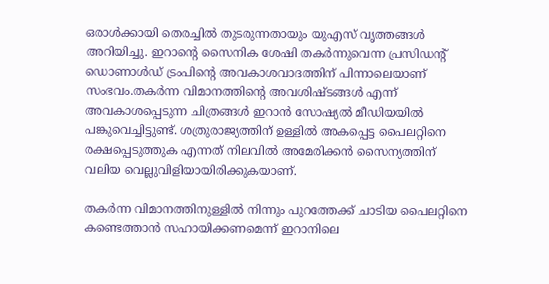ഒരാൾക്കായി തെരച്ചിൽ തുടരുന്നതായും യുഎസ് വൃത്തങ്ങൾ അറിയിച്ചു. ഇറാൻ്റെ സൈനിക ശേഷി തകർന്നുവെന്ന പ്രസിഡന്റ് ഡൊണാൾഡ് ട്രംപിൻ്റെ അവകാശവാദത്തിന് പിന്നാലെയാണ് സംഭവം.തകർന്ന വിമാനത്തിൻ്റെ അവശിഷ്ടങ്ങൾ എന്ന് അവകാശപ്പെടുന്ന ചിത്രങ്ങൾ ഇറാൻ സോഷ്യൽ മീഡിയയിൽ പങ്കുവെച്ചിട്ടുണ്ട്. ശത്രുരാജ്യത്തിന് ഉള്ളിൽ അകപ്പെട്ട പൈലറ്റിനെ രക്ഷപ്പെടുത്തുക എന്നത് നിലവിൽ അമേരിക്കൻ സൈന്യത്തിന് വലിയ വെല്ലുവിളിയായിരിക്കുകയാണ്.

തകർന്ന വിമാനത്തിനുള്ളിൽ നിന്നും പുറത്തേക്ക് ചാടിയ പൈലറ്റിനെ കണ്ടെത്താൻ സഹായിക്കണമെന്ന് ഇറാനിലെ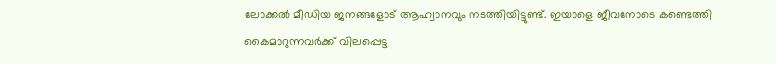ലോക്കൽ മീഡിയ ജനങ്ങളോട് ആഹ്വാനവും നടത്തിയിട്ടുണ്ട്. ഇയാളെ ജീവനോടെ കണ്ടെത്തി കൈമാറുന്നവർക്ക് വിലപ്പെട്ട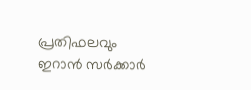പ്രതിഫലവും ഇറാൻ സർക്കാർ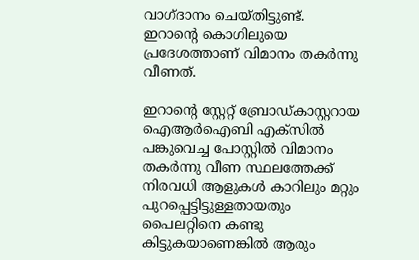വാഗ്ദാനം ചെയ്തിട്ടുണ്ട്. ഇറാൻ്റെ കൊഗിലുയെ പ്രദേശത്താണ് വിമാനം തകർന്നു വീണത്.

ഇറാൻ്റെ സ്റ്റേറ്റ് ബ്രോഡ്കാസ്റ്ററായ ഐആർഐബി എക്സിൽ പങ്കുവെച്ച പോസ്റ്റിൽ വിമാനം തകർന്നു വീണ സ്ഥലത്തേക്ക് നിരവധി ആളുകൾ കാറിലും മറ്റും പുറപ്പെട്ടിട്ടുള്ളതായതും പൈലറ്റിനെ കണ്ടു കിട്ടുകയാണെങ്കിൽ ആരും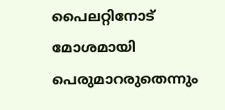പൈലറ്റിനോട് മോശമായി പെരുമാറരുതെന്നും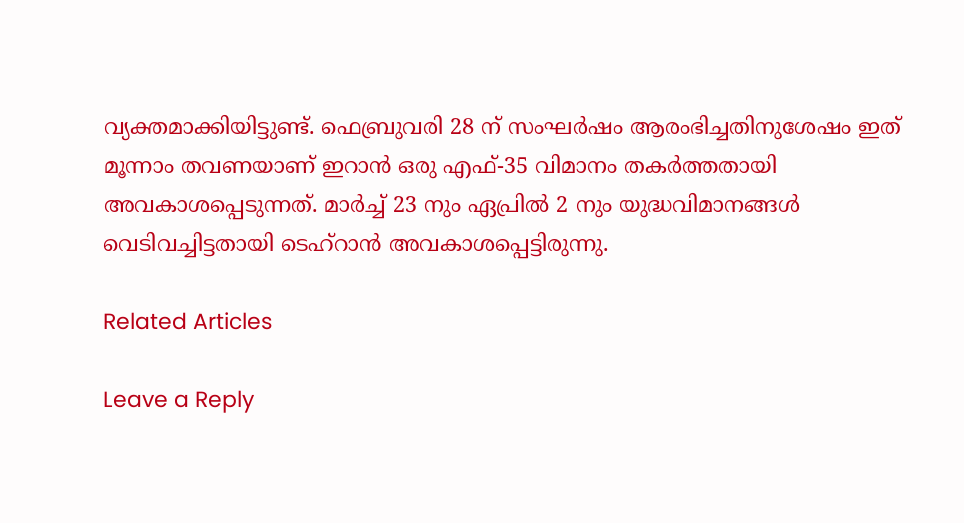വ്യക്തമാക്കിയിട്ടുണ്ട്. ഫെബ്രുവരി 28 ന് സംഘർഷം ആരംഭിച്ചതിനുശേഷം ഇത് മൂന്നാം തവണയാണ് ഇറാൻ ഒരു എഫ്-35 വിമാനം തകർത്തതായി അവകാശപ്പെടുന്നത്. മാർച്ച് 23 നും ഏപ്രിൽ 2 നും യുദ്ധവിമാനങ്ങൾ വെടിവച്ചിട്ടതായി ടെഹ്റാൻ അവകാശപ്പെട്ടിരുന്നു.

Related Articles

Leave a Reply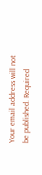Your email address will not be published. Required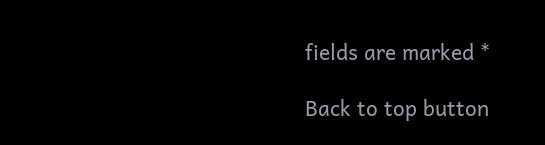fields are marked *

Back to top button